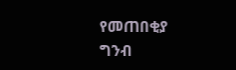የመጠበቂያ ግንብ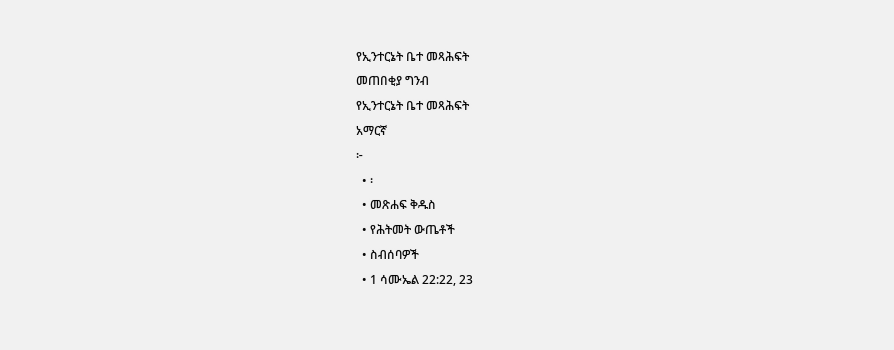የኢንተርኔት ቤተ መጻሕፍት
መጠበቂያ ግንብ
የኢንተርኔት ቤተ መጻሕፍት
አማርኛ
፦
  • ፡
  • መጽሐፍ ቅዱስ
  • የሕትመት ውጤቶች
  • ስብሰባዎች
  • 1 ሳሙኤል 22:22, 23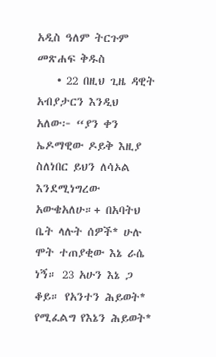አዲስ ዓለም ትርጉም መጽሐፍ ቅዱስ
    • 22 በዚህ ጊዜ ዳዊት አብያታርን እንዲህ አለው፦ “ያን ቀን ኤዶማዊው ዶይቅ እዚያ ስለነበር ይህን ለሳኦል እንደሚነግረው አውቄአለሁ።+ በአባትህ ቤት ላሉት ሰዎች* ሁሉ ሞት ተጠያቂው እኔ ራሴ ነኝ። 23 አሁን እኔ ጋ ቆይ። የአንተን ሕይወት* የሚፈልግ የእኔን ሕይወት*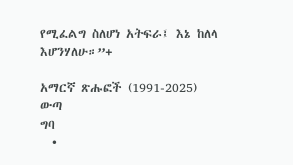የሚፈልግ ስለሆነ አትፍራ፤ እኔ ከለላ እሆንሃለሁ።”+

አማርኛ ጽሑፎች (1991-2025)
ውጣ
ግባ
  •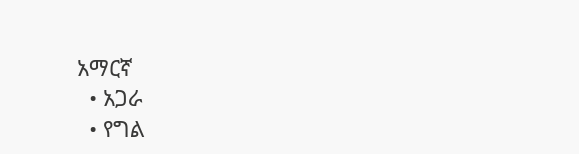አማርኛ
  • አጋራ
  • የግል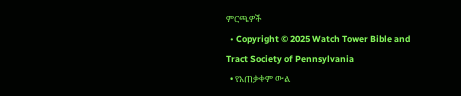ምርጫዎች
  • Copyright © 2025 Watch Tower Bible and Tract Society of Pennsylvania
  • የአጠቃቀም ውል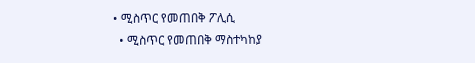• ሚስጥር የመጠበቅ ፖሊሲ
  • ሚስጥር የመጠበቅ ማስተካከያ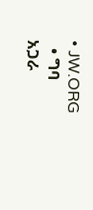• JW.ORG
  • ግባ
አጋራ